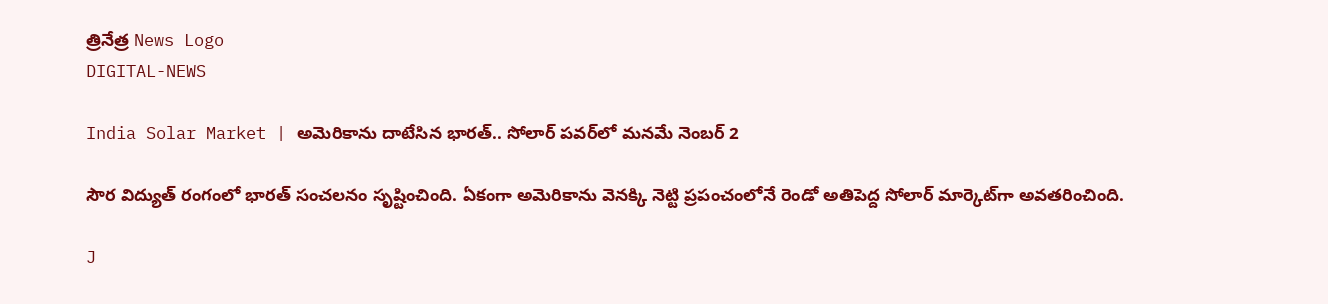త్రినేత్ర News Logo
DIGITAL-NEWS

India Solar Market | అమెరికాను దాటేసిన భారత్.. సోలార్ పవర్‌లో మనమే నెంబర్ 2

సౌర విద్యుత్ రంగంలో భారత్ సంచలనం సృష్టించింది. ఏకంగా అమెరికాను వెనక్కి నెట్టి ప్రపంచంలోనే రెండో అతిపెద్ద సోలార్ మార్కెట్‌గా అవతరించింది.

J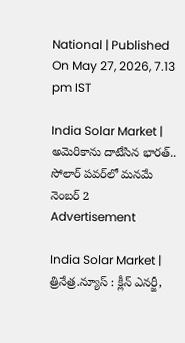National | Published On May 27, 2026, 7.13 pm IST

India Solar Market | అమెరికాను దాటేసిన భారత్.. సోలార్ పవర్‌లో మనమే నెంబర్ 2
Advertisement

India Solar Market | త్రినేత్ర.న్యూస్ : క్లీన్ ఎనర్జీ,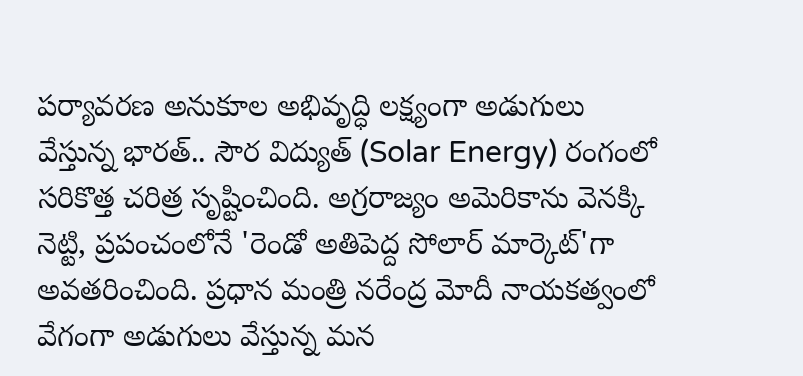పర్యావరణ అనుకూల అభివృద్ధి లక్ష్యంగా అడుగులు వేస్తున్న భారత్.. సౌర విద్యుత్ (Solar Energy) రంగంలో సరికొత్త చరిత్ర సృష్టించింది. అగ్రరాజ్యం అమెరికాను వెనక్కి నెట్టి, ప్రపంచంలోనే 'రెండో అతిపెద్ద సోలార్ మార్కెట్‌'గా అవతరించింది. ప్రధాన మంత్రి నరేంద్ర మోదీ నాయకత్వంలో వేగంగా అడుగులు వేస్తున్న మన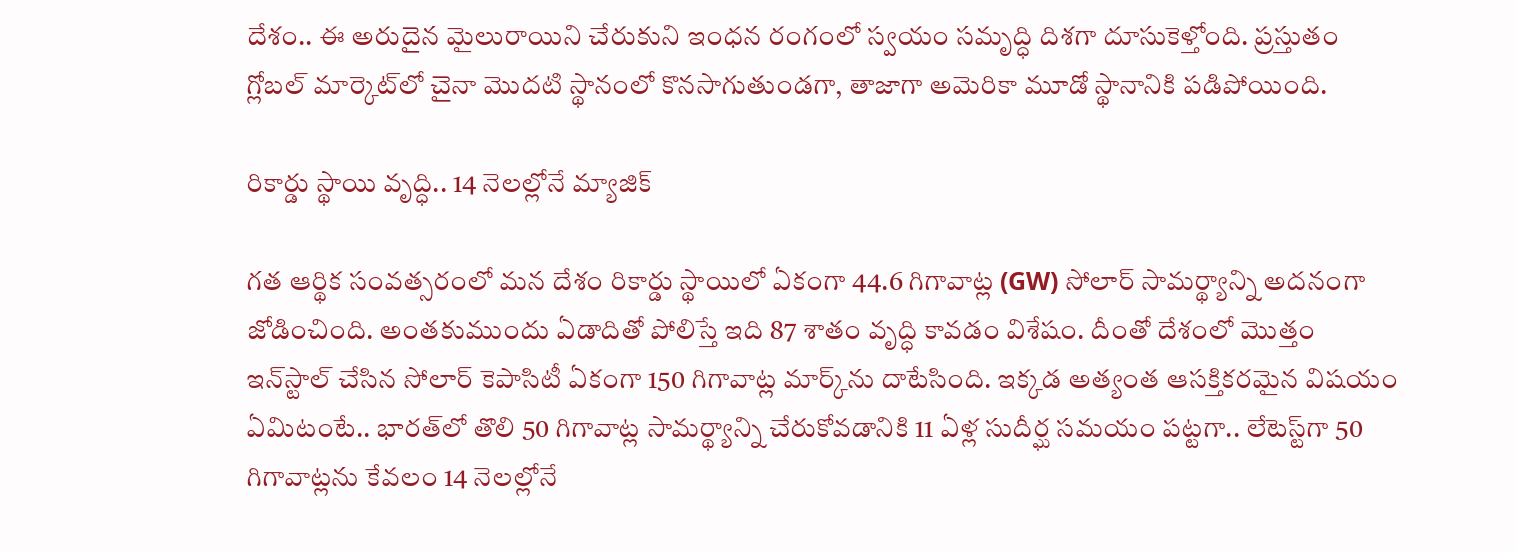దేశం.. ఈ అరుదైన మైలురాయిని చేరుకుని ఇంధన రంగంలో స్వయం సమృద్ధి దిశగా దూసుకెళ్తోంది. ప్రస్తుతం గ్లోబల్ మార్కెట్‌లో చైనా మొదటి స్థానంలో కొనసాగుతుండగా, తాజాగా అమెరికా మూడో స్థానానికి పడిపోయింది.

రికార్డు స్థాయి వృద్ధి.. 14 నెలల్లోనే మ్యాజిక్

గత ఆర్థిక సంవత్సరంలో మన దేశం రికార్డు స్థాయిలో ఏకంగా 44.6 గిగావాట్ల (GW) సోలార్ సామర్థ్యాన్ని అదనంగా జోడించింది. అంతకుముందు ఏడాదితో పోలిస్తే ఇది 87 శాతం వృద్ధి కావడం విశేషం. దీంతో దేశంలో మొత్తం ఇన్‌స్టాల్ చేసిన సోలార్ కెపాసిటీ ఏకంగా 150 గిగావాట్ల మార్క్‌ను దాటేసింది. ఇక్కడ అత్యంత ఆసక్తికరమైన విషయం ఏమిటంటే.. భారత్‌లో తొలి 50 గిగావాట్ల సామర్థ్యాన్ని చేరుకోవడానికి 11 ఏళ్ల సుదీర్ఘ సమయం పట్టగా.. లేటెస్ట్‌గా 50 గిగావాట్లను కేవలం 14 నెలల్లోనే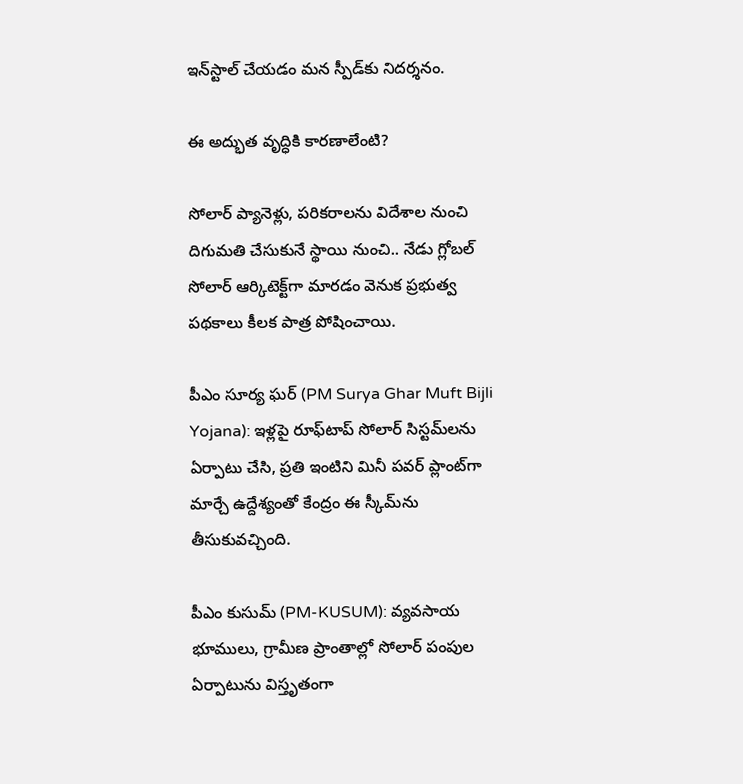ఇన్‌స్టాల్ చేయడం మన స్పీడ్‌కు నిదర్శనం.

ఈ అద్భుత వృద్ధికి కారణాలేంటి?

సోలార్ ప్యానెళ్లు, పరికరాలను విదేశాల నుంచి దిగుమతి చేసుకునే స్థాయి నుంచి.. నేడు గ్లోబల్ సోలార్ ఆర్కిటెక్ట్‌గా మారడం వెనుక ప్రభుత్వ పథకాలు కీలక పాత్ర పోషించాయి.

పీఎం సూర్య ఘర్ (PM Surya Ghar Muft Bijli Yojana): ఇళ్లపై రూఫ్‌టాప్ సోలార్ సిస్టమ్‌లను ఏర్పాటు చేసి, ప్రతి ఇంటిని మినీ పవర్ ప్లాంట్‌గా మార్చే ఉద్దేశ్యంతో కేంద్రం ఈ స్కీమ్‌ను తీసుకువచ్చింది.

పీఎం కుసుమ్ (PM-KUSUM): వ్యవసాయ భూములు, గ్రామీణ ప్రాంతాల్లో సోలార్ పంపుల ఏర్పాటును విస్తృతంగా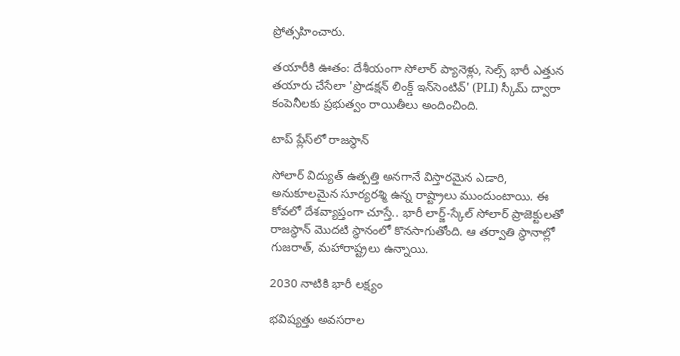ప్రోత్సహించారు.

తయారీకి ఊతం: దేశీయంగా సోలార్ ప్యానెళ్లు, సెల్స్ భారీ ఎత్తున తయారు చేసేలా 'ప్రొడక్షన్ లింక్డ్ ఇన్‌సెంటివ్' (PLI) స్కీమ్ ద్వారా కంపెనీలకు ప్రభుత్వం రాయితీలు అందించింది.

టాప్ ప్లేస్‌లో రాజస్థాన్

సోలార్ విద్యుత్ ఉత్పత్తి అనగానే విస్తారమైన ఎడారి, అనుకూలమైన సూర్యరశ్మి ఉన్న రాష్ట్రాలు ముందుంటాయి. ఈ కోవలో దేశవ్యాప్తంగా చూస్తే.. భారీ లార్జ్-స్కేల్ సోలార్ ప్రాజెక్టులతో రాజస్థాన్ మొదటి స్థానంలో కొనసాగుతోంది. ఆ తర్వాతి స్థానాల్లో గుజరాత్, మహారాష్ట్రలు ఉన్నాయి.

2030 నాటికి భారీ లక్ష్యం

భవిష్యత్తు అవసరాల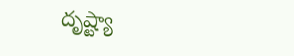దృష్ట్యా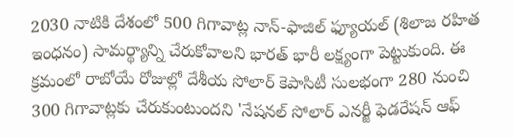2030 నాటికి దేశంలో 500 గిగావాట్ల నాన్-ఫాజిల్ ఫ్యూయల్ (శిలాజ రహిత ఇంధనం) సామర్థ్యాన్ని చేరుకోవాలని భారత్ భారీ లక్ష్యంగా పెట్టుకుంది. ఈ క్రమంలో రాబోయే రోజుల్లో దేశీయ సోలార్ కెపాసిటీ సులభంగా 280 నుంచి 300 గిగావాట్లకు చేరుకుంటుందని 'నేషనల్ సోలార్ ఎనర్జీ ఫెడరేషన్ ఆఫ్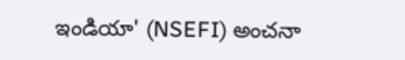ఇండియా' (NSEFI) అంచనా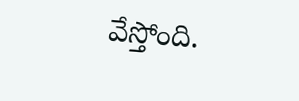వేస్తోంది.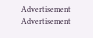Advertisement
Advertisement